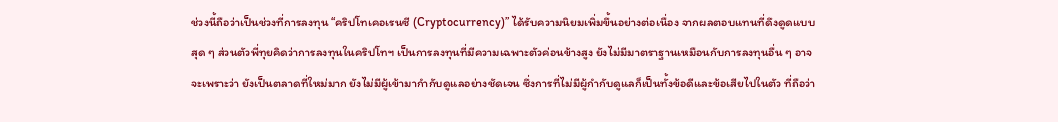ช่วงนี้ถือว่าเป็นช่วงที่การลงทุน “คริปโทเคอเรนซี (Cryptocurrency)” ได้รับความนิยมเพิ่มขึ้นอย่างต่อเนื่อง จากผลตอบแทนที่ดึงดูดแบบสุด ๆ ส่วนตัวพี่ทุยคิดว่าการลงทุนในคริปโทฯ เป็นการลงทุนที่มีความเฉพาะตัวค่อนข้างสูง ยังไม่มีมาตราฐานเหมือนกับการลงทุนอื่น ๆ อาจจะเพราะว่า ยังเป็นตลาดที่ใหม่มาก ยังไม่มีผู้เข้ามากำกับดูแลอย่างชัดเจน ซึ่งการที่ไม่มีผู้กำกับดูแลก็เป็นทั้งข้อดีและข้อเสียไปในตัว ที่ถือว่า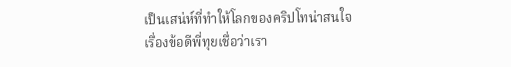เป็นเสน่ห์ที่ทำให้โลกของคริปโทน่าสนใจ
เรื่องข้อดีพี่ทุยเชื่อว่าเรา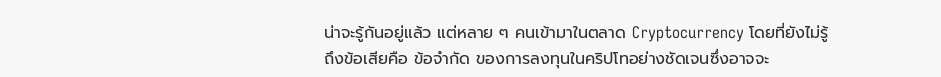น่าจะรู้กันอยู่แล้ว แต่หลาย ๆ คนเข้ามาในตลาด Cryptocurrency โดยที่ยังไม่รู้ถึงข้อเสียคือ ข้อจำกัด ของการลงทุนในคริปโทอย่างชัดเจนซึ่งอาจจะ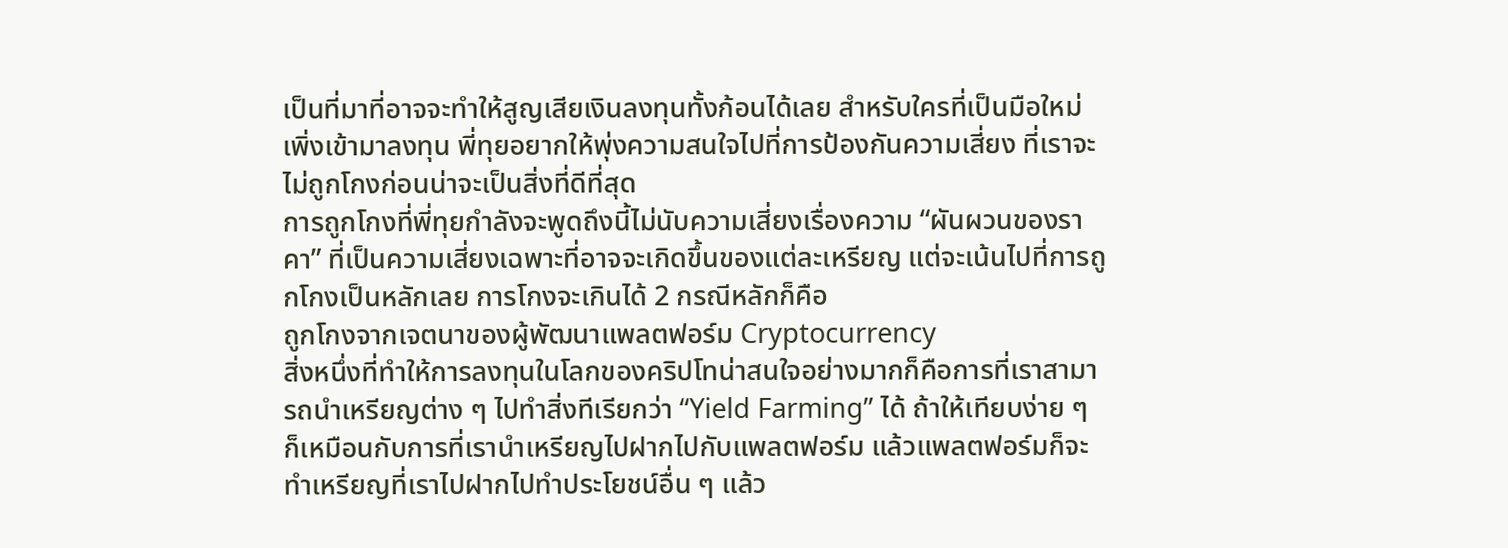เป็นที่มาที่อาจจะทำให้สูญเสียเงินลงทุนทั้งก้อนได้เลย สำหรับใครที่เป็นมือใหม่เพิ่งเข้ามาลงทุน พี่ทุยอยากให้พุ่งความสนใจไปที่การป้องกันความเสี่ยง ที่เราจะไม่ถูกโกงก่อนน่าจะเป็นสิ่งที่ดีที่สุด
การถูกโกงที่พี่ทุยกำลังจะพูดถึงนี้ไม่นับความเสี่ยงเรื่องความ “ผันผวนของราคา” ที่เป็นความเสี่ยงเฉพาะที่อาจจะเกิดขึ้นของแต่ละเหรียญ แต่จะเน้นไปที่การถูกโกงเป็นหลักเลย การโกงจะเกินได้ 2 กรณีหลักก็คือ
ถูกโกงจากเจตนาของผู้พัฒนาแพลตฟอร์ม Cryptocurrency
สิ่งหนึ่งที่ทำให้การลงทุนในโลกของคริปโทน่าสนใจอย่างมากก็คือการที่เราสามารถนำเหรียญต่าง ๆ ไปทำสิ่งทีเรียกว่า “Yield Farming” ได้ ถ้าให้เทียบง่าย ๆ ก็เหมือนกับการที่เรานำเหรียญไปฝากไปกับแพลตฟอร์ม แล้วแพลตฟอร์มก็จะทำเหรียญที่เราไปฝากไปทำประโยชน์อื่น ๆ แล้ว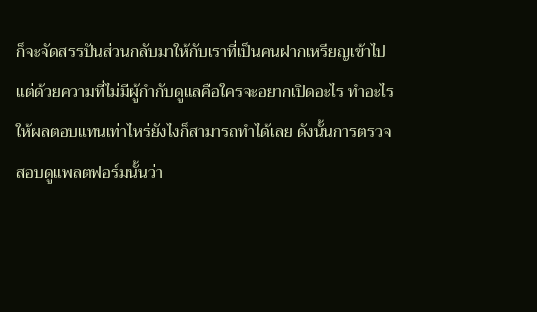ก็จะจัดสรรปันส่วนกลับมาให้กับเราที่เป็นคนฝากเหรียญเข้าไป
แต่ด้วยความที่ไม่มีผู้กำกับดูแลคือใครจะอยากเปิดอะไร ทำอะไร ให้ผลตอบแทนเท่าไหร่ยังไงก็สามารถทำได้เลย ดังนั้นการตรวจสอบดูแพลตฟอร์มนั้นว่า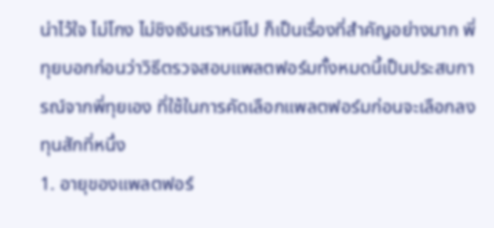น่าไว้ใจ ไม่โกง ไม่ชิงเงินเราหนีไป ก็เป็นเรื่องที่สำคัญอย่างมาก พี่ทุยบอกก่อนว่าวิธีตรวจสอบแพลตฟอร์มทั้งหมดนี้เป็นประสบการณ์จากพี่ทุยเอง ที่ใช้ในการคัดเลือกแพลตฟอร์มก่อนจะเลือกลงทุนสักที่หนึ่ง
1. อายุของแพลตฟอร์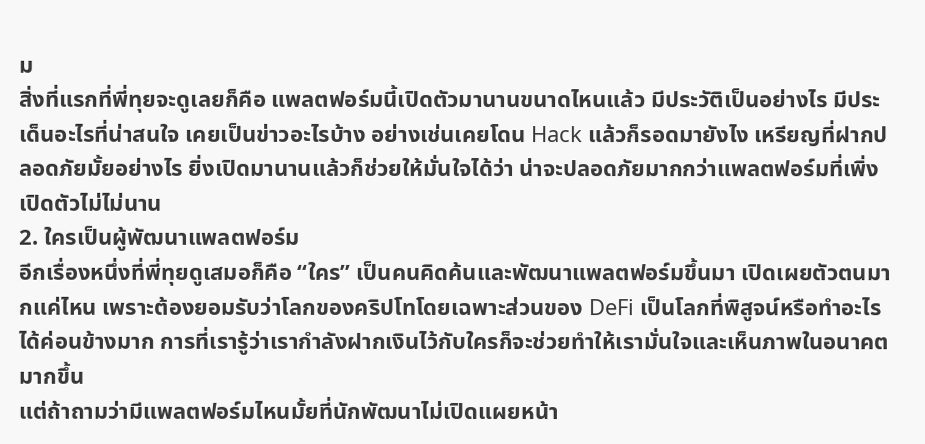ม
สิ่งที่แรกที่พี่ทุยจะดูเลยก็คือ แพลตฟอร์มนี้เปิดตัวมานานขนาดไหนแล้ว มีประวัติเป็นอย่างไร มีประเด็นอะไรที่น่าสนใจ เคยเป็นข่าวอะไรบ้าง อย่างเช่นเคยโดน Hack แล้วก็รอดมายังไง เหรียญที่ฝากปลอดภัยมั้ยอย่างไร ยิ่งเปิดมานานแล้วก็ช่วยให้มั่นใจได้ว่า น่าจะปลอดภัยมากกว่าแพลตฟอร์มที่เพิ่งเปิดตัวไม่ไม่นาน
2. ใครเป็นผู้พัฒนาแพลตฟอร์ม
อีกเรื่องหนึ่งที่พี่ทุยดูเสมอก็คือ “ใคร” เป็นคนคิดค้นและพัฒนาแพลตฟอร์มขึ้นมา เปิดเผยตัวตนมากแค่ไหน เพราะต้องยอมรับว่าโลกของคริปโทโดยเฉพาะส่วนของ DeFi เป็นโลกที่พิสูจน์หรือทำอะไรได้ค่อนข้างมาก การที่เรารู้ว่าเรากำลังฝากเงินไว้กับใครก็จะช่วยทำให้เรามั่นใจและเห็นภาพในอนาคตมากขึ้น
แต่ถ้าถามว่ามีแพลตฟอร์มไหนมั้ยที่นักพัฒนาไม่เปิดแผยหน้า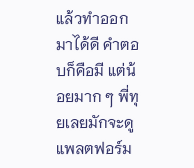แล้วทำออกมาได้ดี คำตอบก็คือมี แต่น้อยมาก ๆ พี่ทุยเลยมักจะดูแพลตฟอร์ม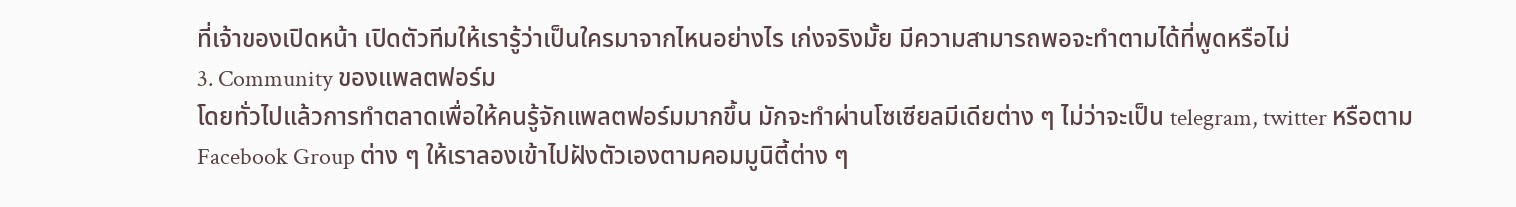ที่เจ้าของเปิดหน้า เปิดตัวทีมให้เรารู้ว่าเป็นใครมาจากไหนอย่างไร เก่งจริงมั้ย มีความสามารถพอจะทำตามได้ที่พูดหรือไม่
3. Community ของแพลตฟอร์ม
โดยทั่วไปแล้วการทำตลาดเพื่อให้คนรู้จักแพลตฟอร์มมากขึ้น มักจะทำผ่านโซเซียลมีเดียต่าง ๆ ไม่ว่าจะเป็น telegram, twitter หรือตาม Facebook Group ต่าง ๆ ให้เราลองเข้าไปฝังตัวเองตามคอมมูนิตี้ต่าง ๆ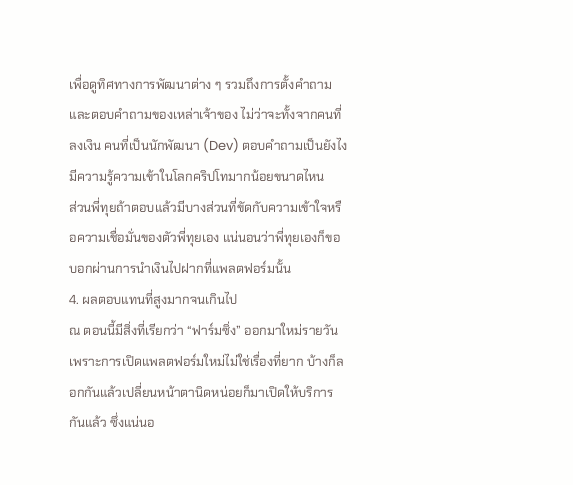เพื่อดูทิศทางการพัฒนาต่าง ๆ รวมถึงการตั้งคำถามและตอบคำถามของเหล่าเจ้าของ ไม่ว่าจะทั้งจากคนที่ลงเงิน คนที่เป็นนักพัฒนา (Dev) ตอบคำถามเป็นยังไง มีความรู้ความเข้าในโลกคริปโทมากน้อยขนาดไหน
ส่วนพี่ทุยถ้าตอบแล้วมีบางส่วนที่ขัดกับความเข้าใจหรือความเชื่อมั่นของตัวพี่ทุยเอง แน่นอนว่าพี่ทุยเองก็ขอบอกผ่านการนำเงินไปฝากที่แพลตฟอร์มนั้น
4. ผลตอบแทนที่สูงมากจนเกินไป
ณ ตอนนี้มีสิ่งที่เรียกว่า “ฟาร์มซิ่ง” ออกมาใหม่รายวัน เพราะการเปิดแพลตฟอร์มใหม่ไม่ใช่เรื่องที่ยาก บ้างก็ลอกกันแล้วเปลี่ยนหน้าตานิดหน่อยก็มาเปิดให้บริการกันแล้ว ซึ่งแน่นอ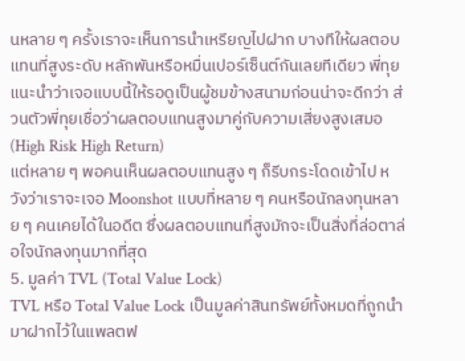นหลาย ๆ ครั้งเราจะเห็นการนำเหรียญไปฝาก บางทีให้ผลตอบแทนที่สูงระดับ หลักพันหรือหมื่นเปอร์เซ็นต์กันเลยทีเดียว พี่ทุยแนะนำว่าเจอแบบนี้ให้รอดูเป็นผู้ชมข้างสนามก่อนน่าจะดีกว่า ส่วนตัวพี่ทุยเชื่อว่าผลตอบแทนสูงมาคู่กับความเสี่ยงสูงเสมอ (High Risk High Return)
แต่หลาย ๆ พอคนเห็นผลตอบแทนสูง ๆ ก็รีบกระโดดเข้าไป หวังว่าเราจะเจอ Moonshot แบบที่หลาย ๆ คนหรือนักลงทุนหลาย ๆ คนเคยได้ในอดีต ซึ่งผลตอบแทนที่สูงมักจะเป็นสิ่งที่ล่อตาล่อใจนักลงทุนมากที่สุด
5. มูลค่า TVL (Total Value Lock)
TVL หรือ Total Value Lock เป็นมูลค่าสินทรัพย์ทั้งหมดที่ถูกนำมาฝากไว้ในแพลตฟ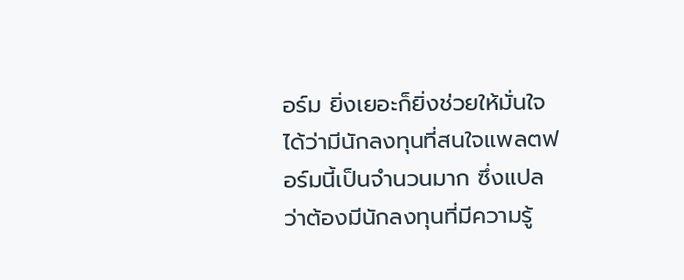อร์ม ยิ่งเยอะก็ยิ่งช่วยให้มั่นใจได้ว่ามีนักลงทุนที่สนใจแพลตฟอร์มนี้เป็นจำนวนมาก ซึ่งแปลว่าต้องมีนักลงทุนที่มีความรู้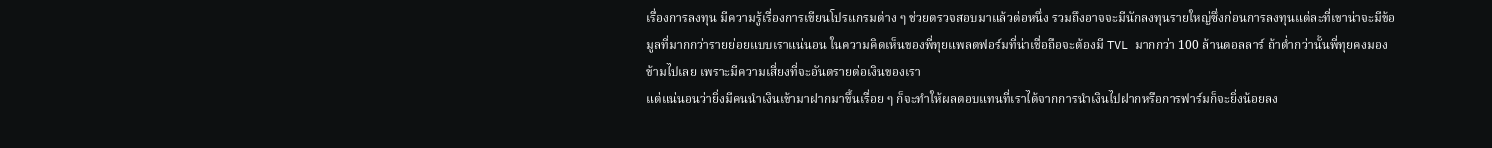เรื่องการลงทุน มีความรู้เรื่องการเขียนโปรแกรมต่าง ๆ ช่วยตรวจสอบมาแล้วต่อหนึ่ง รวมถึงอาจจะมีนักลงทุนรายใหญ่ซึ่งก่อนการลงทุนแต่ละที่เขาน่าจะมีข้อมูลที่มากกว่ารายย่อยแบบเราแน่นอน ในความคิดเห็นของพี่ทุยแพลตฟอร์มที่น่าเชื่อถือจะต้องมี TVL มากกว่า 100 ล้านดอลลาร์ ถ้าต่ำกว่านั้นพี่ทุยคงมองข้ามไปเลย เพราะมีความเสี่ยงที่จะอันตรายต่อเงินของเรา
แต่แน่นอนว่ายิ่งมีคนนำเงินเข้ามาฝากมาขึ้นเรื่อย ๆ ก็จะทำให้ผลตอบแทนที่เราได้จากการนำเงินไปฝากหรือการฟาร์มก็จะยิ่งน้อยลง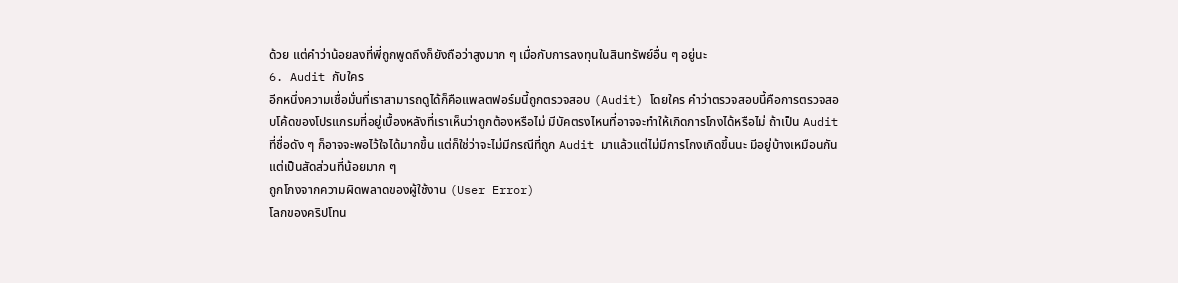ด้วย แต่คำว่าน้อยลงที่พี่ถูกพูดถึงก็ยังถือว่าสูงมาก ๆ เมื่อกับการลงทุนในสินทรัพย์อื่น ๆ อยู่นะ
6. Audit กับใคร
อีกหนึ่งความเชื่อมั่นที่เราสามารถดูได้ก็คือแพลตฟอร์มนี้ถูกตรวจสอบ (Audit) โดยใคร คำว่าตรวจสอบนี้คือการตรวจสอบโค้ดของโปรแกรมที่อยู่เบื้องหลังที่เราเห็นว่าถูกต้องหรือไม่ มีบัคตรงไหนที่อาจจะทำให้เกิดการโกงได้หรือไม่ ถ้าเป็น Audit ที่ชื่อดัง ๆ ก็อาจจะพอไว้ใจได้มากขึ้น แต่ก็ใช่ว่าจะไม่มีกรณีที่ถูก Audit มาแล้วแต่ไม่มีการโกงเกิดขึ้นนะ มีอยู่บ้างเหมือนกันแต่เป็นสัดส่วนที่น้อยมาก ๆ
ถูกโกงจากความผิดพลาดของผู้ใช้งาน (User Error)
โลกของคริปโทน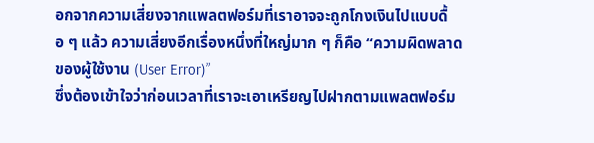อกจากความเสี่ยงจากแพลตฟอร์มที่เราอาจจะถูกโกงเงินไปแบบดื้อ ๆ แล้ว ความเสี่ยงอีกเรื่องหนึ่งที่ใหญ่มาก ๆ ก็คือ “ความผิดพลาดของผู้ใช้งาน (User Error)”
ซึ่งต้องเข้าใจว่าก่อนเวลาที่เราจะเอาเหรียญไปฝากตามแพลตฟอร์ม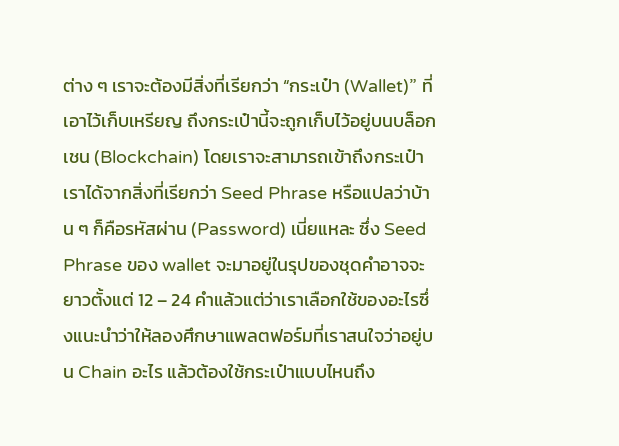ต่าง ๆ เราจะต้องมีสิ่งที่เรียกว่า “กระเป๋า (Wallet)” ที่เอาไว้เก็บเหรียญ ถึงกระเป๋านี้จะถูกเก็บไว้อยู่บนบล็อกเชน (Blockchain) โดยเราจะสามารถเข้าถึงกระเป๋าเราได้จากสิ่งที่เรียกว่า Seed Phrase หรือแปลว่าบ้าน ๆ ก็คือรหัสผ่าน (Password) เนี่ยแหละ ซึ่ง Seed Phrase ของ wallet จะมาอยู่ในรุปของชุดคำอาจจะยาวตั้งแต่ 12 – 24 คำแล้วแต่ว่าเราเลือกใช้ของอะไรซึ่งแนะนำว่าให้ลองศึกษาแพลตฟอร์มที่เราสนใจว่าอยู่บน Chain อะไร แล้วต้องใช้กระเป๋าแบบไหนถึง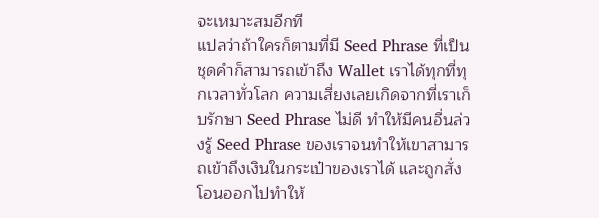จะเหมาะสมอีกที
แปลว่าถ้าใครก็ตามที่มี Seed Phrase ที่เป็นชุดคำก็สามารถเข้าถึง Wallet เราได้ทุกที่ทุกเวลาทั่วโลก ความเสี่ยงเลยเกิดจากที่เราเก็บรักษา Seed Phrase ไม่ดี ทำให้มีคนอื่นล่วงรู้ Seed Phrase ของเราจนทำให้เขาสามารถเข้าถึงเงินในกระเป๋าของเราได้ และถูกสั่งโอนออกไปทำให้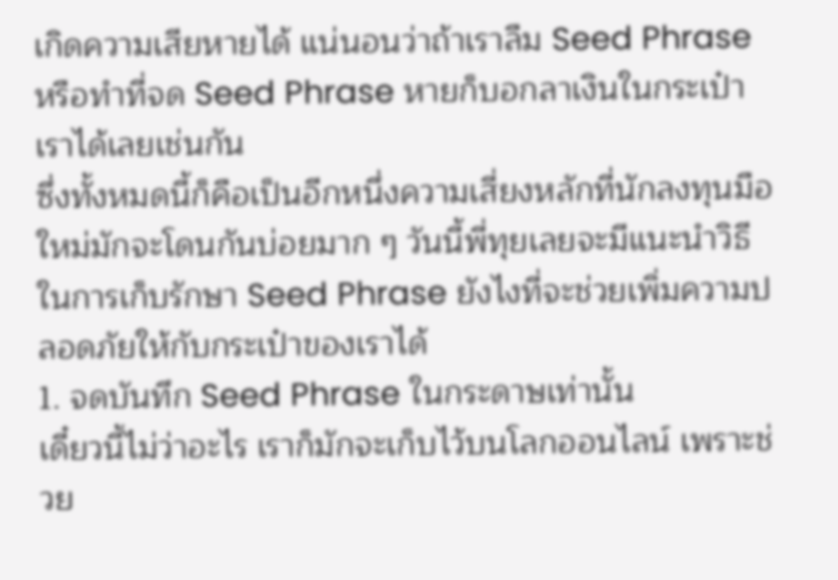เกิดความเสียหายได้ แน่นอนว่าถ้าเราลืม Seed Phrase หรือทำที่จด Seed Phrase หายก็บอกลาเงินในกระเป๋าเราได้เลยเช่นกัน
ซึ่งทั้งหมดนี้ก็คือเป็นอีกหนึ่งความเสี่ยงหลักที่นักลงทุนมือใหม่มักจะโดนกันบ่อยมาก ๆ วันนี้พี่ทุยเลยจะมีแนะนำวิธีในการเก็บรักษา Seed Phrase ยังไงที่จะช่วยเพิ่มความปลอดภัยให้กับกระเป๋าของเราได้
1. จดบันทึก Seed Phrase ในกระดาษเท่านั้น
เดี๋ยวนี้ไม่ว่าอะไร เราก็มักจะเก็บไว้บนโลกออนไลน์ เพราะช่วย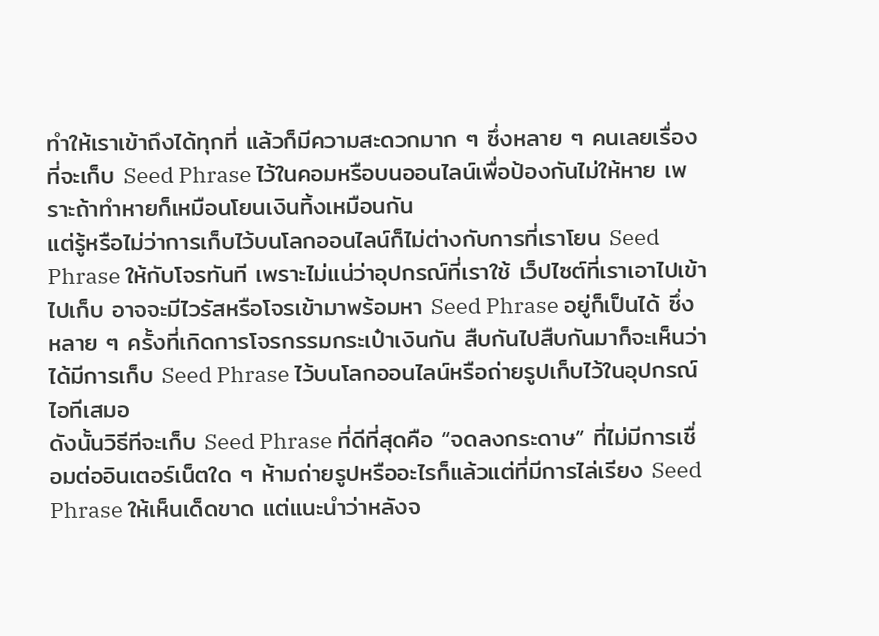ทำให้เราเข้าถึงได้ทุกที่ แล้วก็มีความสะดวกมาก ๆ ซึ่งหลาย ๆ คนเลยเรื่องที่จะเก็บ Seed Phrase ไว้ในคอมหรือบนออนไลน์เพื่อป้องกันไม่ให้หาย เพราะถ้าทำหายก็เหมือนโยนเงินทิ้งเหมือนกัน
แต่รู้หรือไม่ว่าการเก็บไว้บนโลกออนไลน์ก็ไม่ต่างกับการที่เราโยน Seed Phrase ให้กับโจรทันที เพราะไม่แน่ว่าอุปกรณ์ที่เราใช้ เว็ปไซต์ที่เราเอาไปเข้าไปเก็บ อาจจะมีไวรัสหรือโจรเข้ามาพร้อมหา Seed Phrase อยู่ก็เป็นได้ ซึ่งหลาย ๆ ครั้งที่เกิดการโจรกรรมกระเป๋าเงินกัน สืบกันไปสืบกันมาก็จะเห็นว่าได้มีการเก็บ Seed Phrase ไว้บนโลกออนไลน์หรือถ่ายรูปเก็บไว้ในอุปกรณ์ไอทีเสมอ
ดังนั้นวิธีทีจะเก็บ Seed Phrase ที่ดีที่สุดคือ “จดลงกระดาษ” ที่ไม่มีการเชื่อมต่ออินเตอร์เน็ตใด ๆ ห้ามถ่ายรูปหรืออะไรก็แล้วแต่ที่มีการไล่เรียง Seed Phrase ให้เห็นเด็ดขาด แต่แนะนำว่าหลังจ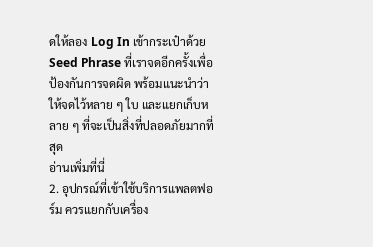ดให้ลอง Log In เข้ากระเป๋าด้วย Seed Phrase ที่เราจดอีกครั้งเพื่อป้องกันการจดผิด พร้อมแนะนำว่าให้จดไว้หลาย ๆ ใบ และแยกเก็บหลาย ๆ ที่จะเป็นสิ่งที่ปลอดภัยมากที่สุด
อ่านเพิ่มที่นี่
2. อุปกรณ์ที่เข้าใช้บริการแพลตฟอร์ม ควรแยกกับเครื่อง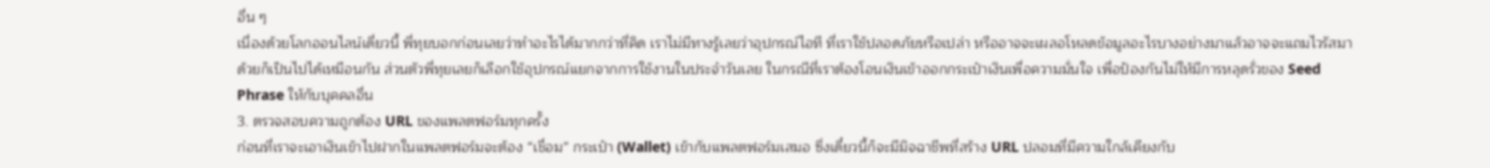อื่น ๆ
เนื่องด้วยโลกออนไลน์เดี่ยวนี้ พี่ทุยบอกก่อนเลยว่าทำอะไรได้มากกว่าที่คิด เราไม่มีทางรู้เลยว่าอุปกรณ์ไอที ที่เราใช้ปลอดภัยหรือเปล่า หรืออาจจะเผลอโหลดข้อมูลอะไรบางอย่างมาแล้วอาจจะแถมไวรัสมาด้วยก็เป็นไปได้เหมือนกัน ส่วนตัวพี่ทุยเลยก็เลือกใช้อุปกรณ์แยกจากการใช้งานในประจำวันเลย ในกรณีที่เราต้องโอนเงินเข้าออกกระเป๋าเงินเพื่อความมั่นใจ เพื่อป้องกันไม่ให้มีการหลุดรั่วของ Seed Phrase ให้กับบุคคลอื่น
3. ตรวจสอบความถูกต้อง URL ของแพลตฟอร์มทุกครั้ง
ก่อนที่เราจะเอาเงินเข้าไปฝากในแพลตฟอร์มจะต้อง “เชื่อม” กระเป๋า (Wallet) เข้ากับแพลตฟอร์มเสมอ ซึ่งเดี๋ยวนี้ก็จะมีมิจฉาชีพที่สร้าง URL ปลอมที่มีความใกล้เคียงกับ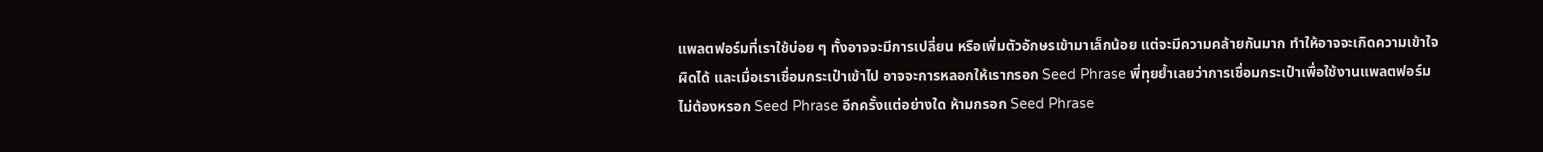แพลตฟอร์มที่เราใช้บ่อย ๆ ทั้งอาจจะมีการเปลี่ยน หรือเพิ่มตัวอักษรเข้ามาเล็กน้อย แต่จะมีความคล้ายกันมาก ทำให้อาจจะเกิดความเข้าใจผิดได้ และเมื่อเราเชื่อมกระเป๋าเข้าไป อาจจะการหลอกให้เรากรอก Seed Phrase พี่ทุยย้ำเลยว่าการเชื่อมกระเป๋าเพื่อใช้งานแพลตฟอร์ม ไม่ต้องหรอก Seed Phrase อีกครั้งแต่อย่างใด ห้ามกรอก Seed Phrase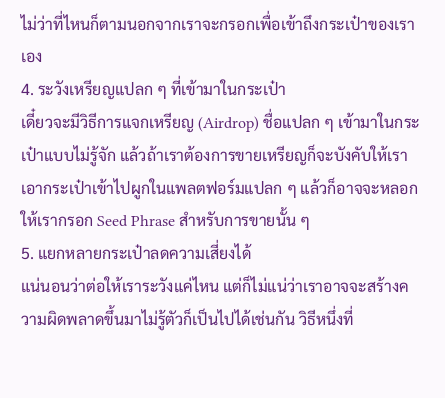ไม่ว่าที่ไหนก็ตามนอกจากเราจะกรอกเพื่อเข้าถึงกระเป๋าของเราเอง
4. ระวังเหรียญแปลก ๆ ที่เข้ามาในกระเป๋า
เดี๋ยวจะมีวิธีการแจกเหรียญ (Airdrop) ชื่อแปลก ๆ เข้ามาในกระเป๋าแบบไม่รู้จัก แล้วถ้าเราต้องการขายเหรียญก็จะบังคับให้เราเอากระเป๋าเข้าไปผูกในแพลตฟอร์มแปลก ๆ แล้วก็อาจจะหลอกให้เรากรอก Seed Phrase สำหรับการขายนั้น ๆ
5. แยกหลายกระเป๋าลดความเสี่ยงได้
แน่นอนว่าต่อให้เราระวังแค่ไหน แต่ก็ไม่แน่ว่าเราอาจจะสร้างความผิดพลาดขึ้นมาไม่รู้ตัวก็เป็นไปได้เช่นกัน วิธีหนึ่งที่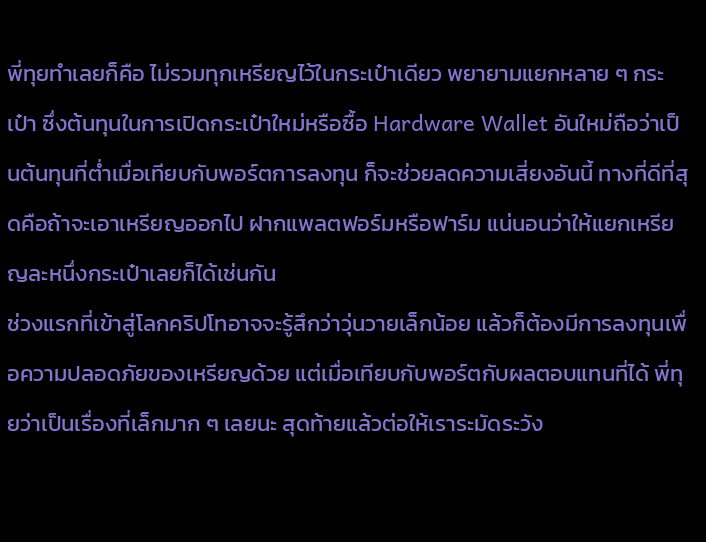พี่ทุยทำเลยก็คือ ไม่รวมทุกเหรียญไว้ในกระเป๋าเดียว พยายามแยกหลาย ๆ กระเป๋า ซึ่งต้นทุนในการเปิดกระเป๋าใหม่หรือซื้อ Hardware Wallet อันใหม่ถือว่าเป็นต้นทุนที่ต่ำเมื่อเทียบกับพอร์ตการลงทุน ก็จะช่วยลดความเสี่ยงอันนี้ ทางที่ดีที่สุดคือถ้าจะเอาเหรียญออกไป ฝากแพลตฟอร์มหรือฟาร์ม แน่นอนว่าให้แยกเหรียญละหนึ่งกระเป๋าเลยก็ได้เช่นกัน
ช่วงแรกที่เข้าสู่โลกคริปโทอาจจะรู้สึกว่าวุ่นวายเล็กน้อย แล้วก็ต้องมีการลงทุนเพื่อความปลอดภัยของเหรียญด้วย แต่เมื่อเทียบกับพอร์ตกับผลตอบแทนที่ได้ พี่ทุยว่าเป็นเรื่องที่เล็กมาก ๆ เลยนะ สุดท้ายแล้วต่อให้เราระมัดระวัง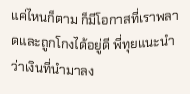แค่ไหนก็ตาม ก็มีโอกาสที่เราพลาดและถูกโกงได้อยู่ดี พี่ทุยแนะนำว่าเงินที่นำมาลง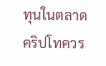ทุนในตลาดคริปโทควร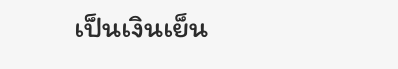เป็นเงินเย็น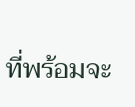ที่พร้อมจะ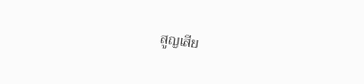สูญเสีย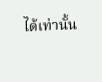ได้เท่านั้น